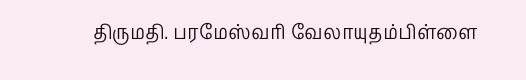திருமதி. பரமேஸ்வரி வேலாயுதம்பிள்ளை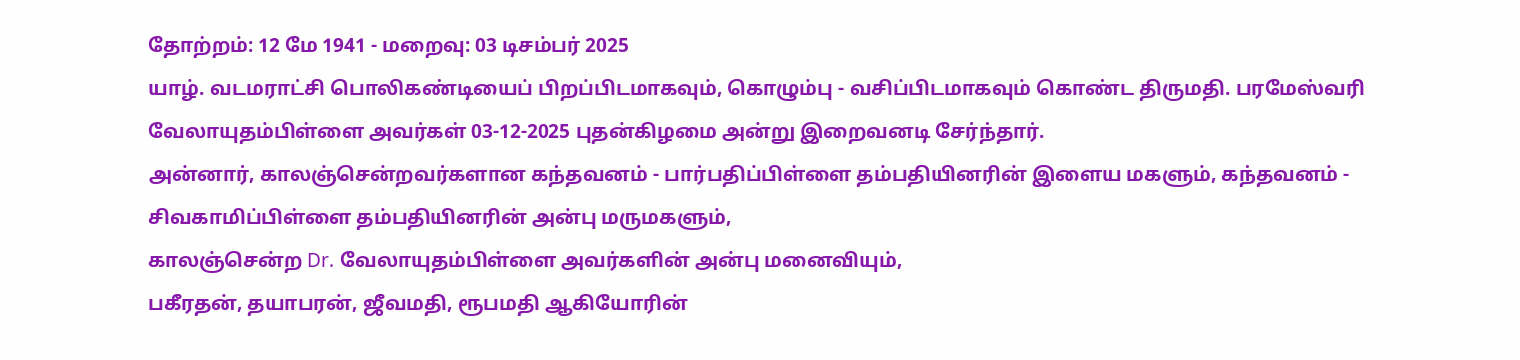தோற்றம்: 12 மே 1941 - மறைவு: 03 டிசம்பர் 2025
யாழ். வடமராட்சி பொலிகண்டியைப் பிறப்பிடமாகவும், கொழும்பு - வசிப்பிடமாகவும் கொண்ட திருமதி. பரமேஸ்வரி வேலாயுதம்பிள்ளை அவர்கள் 03-12-2025 புதன்கிழமை அன்று இறைவனடி சேர்ந்தார்.
அன்னார், காலஞ்சென்றவர்களான கந்தவனம் - பார்பதிப்பிள்ளை தம்பதியினரின் இளைய மகளும், கந்தவனம் - சிவகாமிப்பிள்ளை தம்பதியினரின் அன்பு மருமகளும்,
காலஞ்சென்ற Dr. வேலாயுதம்பிள்ளை அவர்களின் அன்பு மனைவியும்,
பகீரதன், தயாபரன், ஜீவமதி, ரூபமதி ஆகியோரின்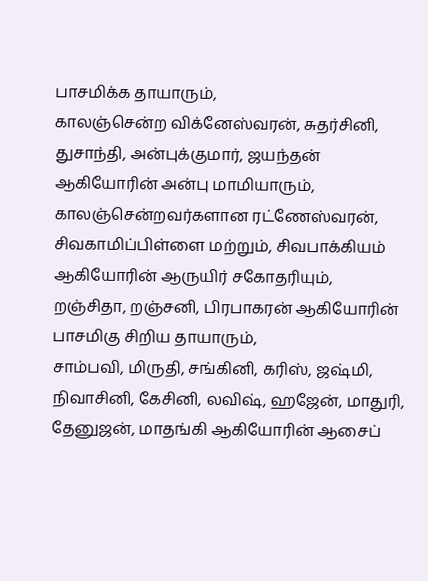பாசமிக்க தாயாரும்,
காலஞ்சென்ற விக்னேஸ்வரன், சுதர்சினி, துசாந்தி, அன்புக்குமார், ஜயந்தன் ஆகியோரின் அன்பு மாமியாரும்,
காலஞ்சென்றவர்களான ரட்ணேஸ்வரன், சிவகாமிப்பிள்ளை மற்றும், சிவபாக்கியம் ஆகியோரின் ஆருயிர் சகோதரியும்,
றஞ்சிதா, றஞ்சனி, பிரபாகரன் ஆகியோரின் பாசமிகு சிறிய தாயாரும்,
சாம்பவி, மிருதி, சங்கினி, கரிஸ், ஜஷ்மி, நிவாசினி, கேசினி, லவிஷ், ஹஜேன், மாதுரி, தேனுஜன், மாதங்கி ஆகியோரின் ஆசைப்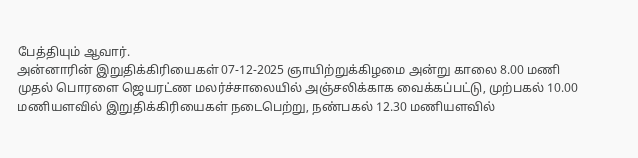பேத்தியும் ஆவார்.
அன்னாரின் இறுதிக்கிரியைகள் 07-12-2025 ஞாயிற்றுக்கிழமை அன்று காலை 8.00 மணி முதல் பொரளை ஜெயரட்ண மலர்ச்சாலையில் அஞ்சலிக்காக வைக்கப்பட்டு, முற்பகல் 10.00 மணியளவில் இறுதிக்கிரியைகள் நடைபெற்று, நண்பகல் 12.30 மணியளவில்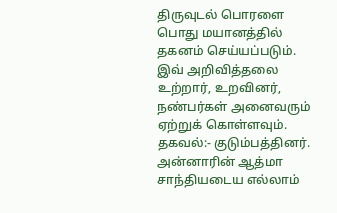திருவுடல் பொரளை பொது மயானத்தில் தகனம் செய்யப்படும்.
இவ் அறிவித்தலை உற்றார், உறவினர், நண்பர்கள் அனைவரும் ஏற்றுக் கொள்ளவும்.
தகவல்:- குடும்பத்தினர்.
அன்னாரின் ஆத்மா சாந்தியடைய எல்லாம்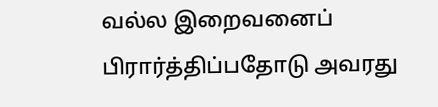வல்ல இறைவனைப் பிரார்த்திப்பதோடு அவரது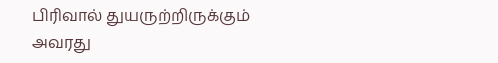பிரிவால் துயருற்றிருக்கும் அவரது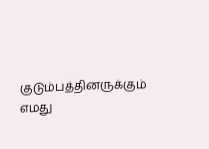குடும்பத்தினருக்கும் எமது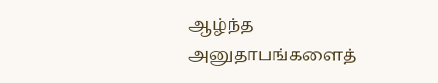ஆழ்ந்த அனுதாபங்களைத்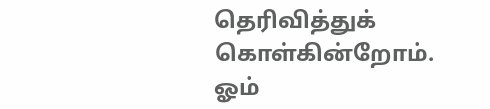தெரிவித்துக் கொள்கின்றோம்.
ஓம்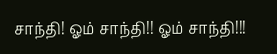சாந்தி! ஓம் சாந்தி!! ஓம் சாந்தி!!!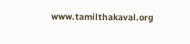www.tamilthakaval.org